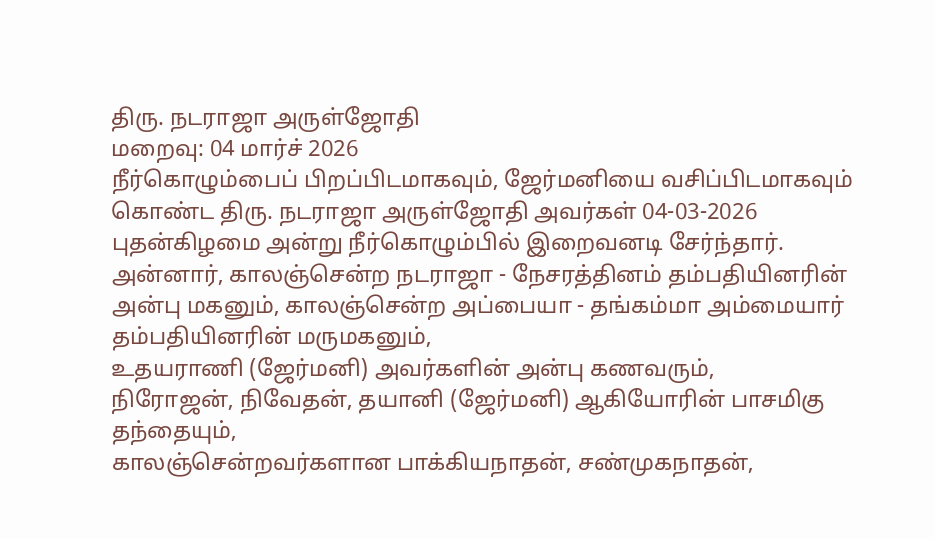திரு. நடராஜா அருள்ஜோதி
மறைவு: 04 மார்ச் 2026
நீர்கொழும்பைப் பிறப்பிடமாகவும், ஜேர்மனியை வசிப்பிடமாகவும் கொண்ட திரு. நடராஜா அருள்ஜோதி அவர்கள் 04-03-2026 புதன்கிழமை அன்று நீர்கொழும்பில் இறைவனடி சேர்ந்தார்.
அன்னார், காலஞ்சென்ற நடராஜா - நேசரத்தினம் தம்பதியினரின் அன்பு மகனும், காலஞ்சென்ற அப்பையா - தங்கம்மா அம்மையார் தம்பதியினரின் மருமகனும்,
உதயராணி (ஜேர்மனி) அவர்களின் அன்பு கணவரும்,
நிரோஜன், நிவேதன், தயானி (ஜேர்மனி) ஆகியோரின் பாசமிகு தந்தையும்,
காலஞ்சென்றவர்களான பாக்கியநாதன், சண்முகநாதன்,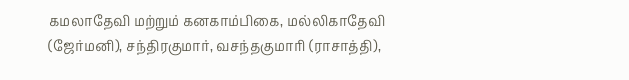கமலாதேவி மற்றும் கனகாம்பிகை, மல்லிகாதேவி (ஜேர்மனி), சந்திரகுமார், வசந்தகுமாரி (ராசாத்தி),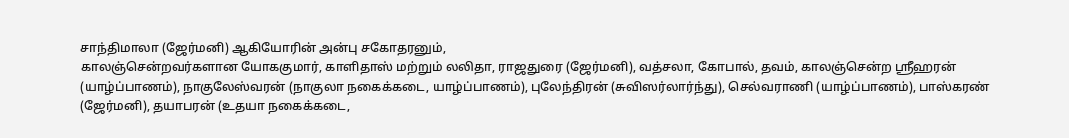சாந்திமாலா (ஜேர்மனி) ஆகியோரின் அன்பு சகோதரனும்,
காலஞ்சென்றவர்களான யோககுமார், காளிதாஸ் மற்றும் லலிதா, ராஜதுரை (ஜேர்மனி), வத்சலா, கோபால், தவம், காலஞ்சென்ற ஸ்ரீஹரன் (யாழ்ப்பாணம்), நாகுலேஸ்வரன் (நாகுலா நகைக்கடை, யாழ்ப்பாணம்), புலேந்திரன் (சுவிஸர்லார்ந்து), செல்வராணி (யாழ்ப்பாணம்), பாஸ்கரண் (ஜேர்மனி), தயாபரன் (உதயா நகைக்கடை,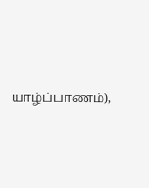யாழ்ப்பாணம்),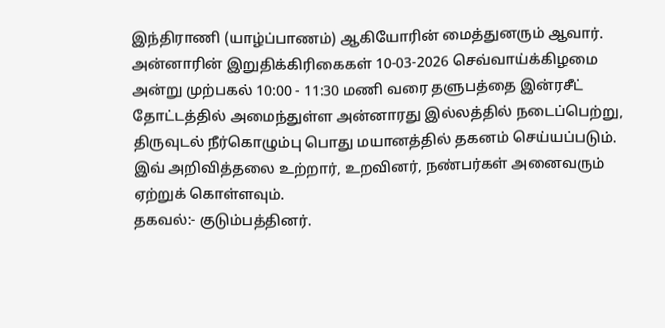இந்திராணி (யாழ்ப்பாணம்) ஆகியோரின் மைத்துனரும் ஆவார்.
அன்னாரின் இறுதிக்கிரிகைகள் 10-03-2026 செவ்வாய்க்கிழமை அன்று முற்பகல் 10:00 - 11:30 மணி வரை தளுபத்தை இன்ரசீட் தோட்டத்தில் அமைந்துள்ள அன்னாரது இல்லத்தில் நடைப்பெற்று, திருவுடல் நீர்கொழும்பு பொது மயானத்தில் தகனம் செய்யப்படும்.
இவ் அறிவித்தலை உற்றார், உறவினர், நண்பர்கள் அனைவரும் ஏற்றுக் கொள்ளவும்.
தகவல்:- குடும்பத்தினர்.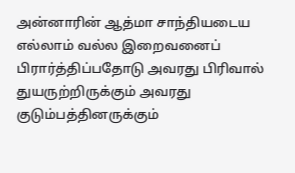அன்னாரின் ஆத்மா சாந்தியடைய எல்லாம் வல்ல இறைவனைப் பிரார்த்திப்பதோடு அவரது பிரிவால் துயருற்றிருக்கும் அவரது குடும்பத்தினருக்கும்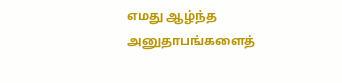எமது ஆழ்ந்த அனுதாபங்களைத்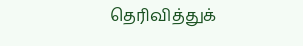தெரிவித்துக்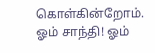கொள்கின்றோம்.
ஓம் சாந்தி! ஓம்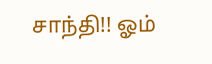சாந்தி!! ஓம்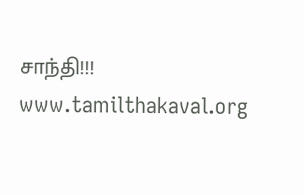சாந்தி!!!
www.tamilthakaval.org